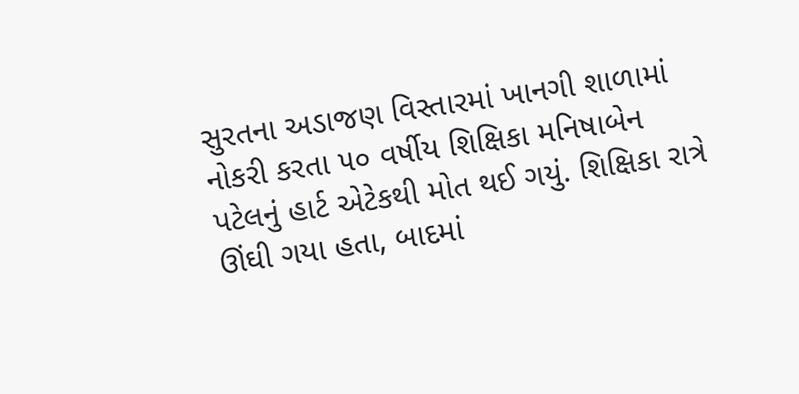સુરતના અડાજણ વિસ્તારમાં ખાનગી શાળામાં નોકરી કરતા ૫૦ વર્ષીય શિક્ષિકા મનિષાબેન પટેલનું હાર્ટ એટેકથી મોત થઈ ગયું. શિક્ષિકા રાત્રે ઊંઘી ગયા હતા, બાદમાં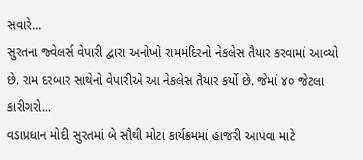સવારે...
સુરતના જ્વેલર્સ વેપારી દ્વારા અનોખો રામમંદિરનો નેકલેસ તૈયાર કરવામાં આવ્યો છે. રામ દરબાર સાથેનો વેપારીએ આ નેકલેસ તૈયાર કર્યો છે. જેમાં ૪૦ જેટલા કારીગરો...
વડાપ્રધાન મોદી સુરતમાં બે સૌથી મોટા કાર્યક્રમમાં હાજરી આપવા માટે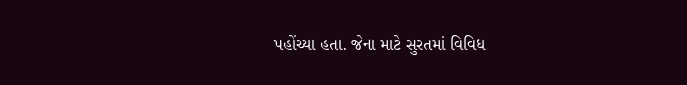પહોંચ્યા હતા. જેના માટે સુરતમાં વિવિધ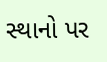સ્થાનો પર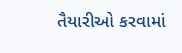તૈયારીઓ કરવામાં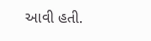આવી હતી.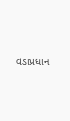વડાપ્રધાન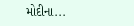મોદીના...